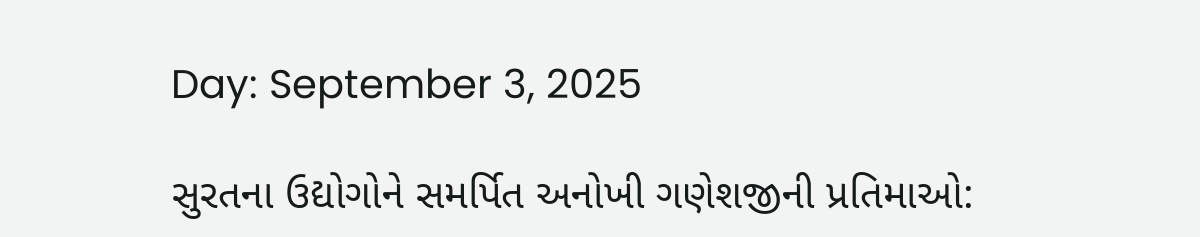Day: September 3, 2025

સુરતના ઉદ્યોગોને સમર્પિત અનોખી ગણેશજીની પ્રતિમાઓ: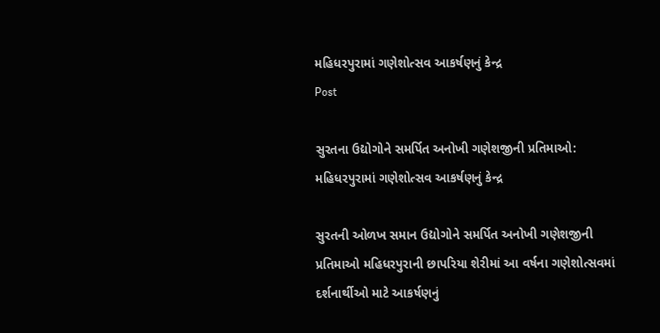મહિધરપુરામાં ગણેશોત્સવ આકર્ષણનું કેન્દ્ર
Post

સુરતના ઉદ્યોગોને સમર્પિત અનોખી ગણેશજીની પ્રતિમાઓ: મહિધરપુરામાં ગણેશોત્સવ આકર્ષણનું કેન્દ્ર

સુરતની ઓળખ સમાન ઉદ્યોગોને સમર્પિત અનોખી ગણેશજીની પ્રતિમાઓ મહિધરપુરાની છાપરિયા શેરીમાં આ વર્ષના ગણેશોત્સવમાં દર્શનાર્થીઓ માટે આકર્ષણનું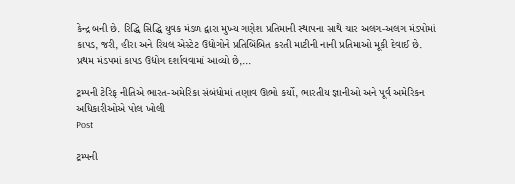કેન્દ્ર બની છે. રિદ્ધિ સિદ્ધિ યુવક મંડળ દ્વારા મુખ્ય ગણેશ પ્રતિમાની સ્થાપના સાથે ચાર અલગ-અલગ મંડપોમાં કાપડ, જરી, હીરા અને રિયલ એસ્ટેટ ઉદ્યોગોને પ્રતિબિંબિત કરતી માટીની નાની પ્રતિમાઓ મૂકી દેવાઈ છે. પ્રથમ મંડપમાં કાપડ ઉદ્યોગ દર્શાવવામાં આવ્યો છે,...

ટ્રમ્પની ટેરિફ નીતિએ ભારત-અમેરિકા સંબંધોમાં તણાવ ઊભો કર્યો, ભારતીય જ્ઞાનીઓ અને પૂર્વ અમેરિકન અધિકારીઓએ પોલ ખોલી
Post

ટ્રમ્પની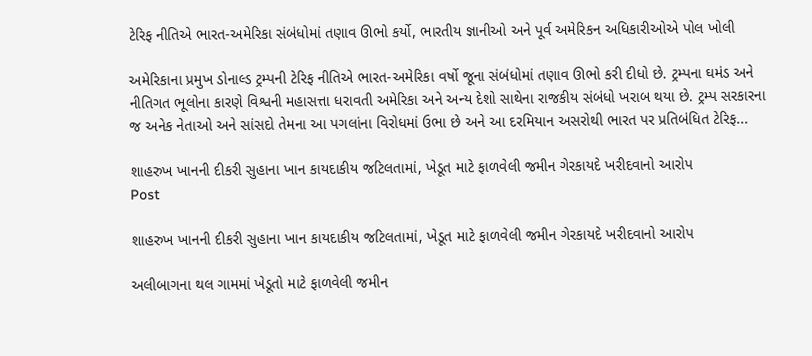ટેરિફ નીતિએ ભારત-અમેરિકા સંબંધોમાં તણાવ ઊભો કર્યો, ભારતીય જ્ઞાનીઓ અને પૂર્વ અમેરિકન અધિકારીઓએ પોલ ખોલી

અમેરિકાના પ્રમુખ ડોનાલ્ડ ટ્રમ્પની ટેરિફ નીતિએ ભારત-અમેરિકા વર્ષો જૂના સંબંધોમાં તણાવ ઊભો કરી દીધો છે. ટ્રમ્પના ઘમંડ અને નીતિગત ભૂલોના કારણે વિશ્વની મહાસત્તા ધરાવતી અમેરિકા અને અન્ય દેશો સાથેના રાજકીય સંબંધો ખરાબ થયા છે. ટ્રમ્પ સરકારના જ અનેક નેતાઓ અને સાંસદો તેમના આ પગલાંના વિરોધમાં ઉભા છે અને આ દરમિયાન અસરોથી ભારત પર પ્રતિબંધિત ટેરિફ...

શાહરુખ ખાનની દીકરી સુહાના ખાન કાયદાકીય જટિલતામાં, ખેડૂત માટે ફાળવેલી જમીન ગેરકાયદે ખરીદવાનો આરોપ
Post

શાહરુખ ખાનની દીકરી સુહાના ખાન કાયદાકીય જટિલતામાં, ખેડૂત માટે ફાળવેલી જમીન ગેરકાયદે ખરીદવાનો આરોપ

અલીબાગના થલ ગામમાં ખેડૂતો માટે ફાળવેલી જમીન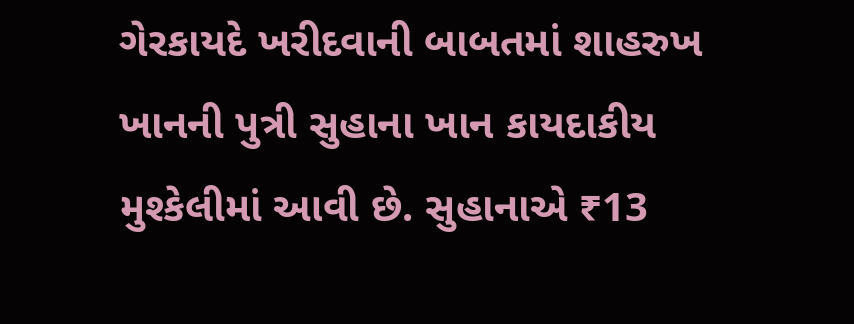ગેરકાયદે ખરીદવાની બાબતમાં શાહરુખ ખાનની પુત્રી સુહાના ખાન કાયદાકીય મુશ્કેલીમાં આવી છે. સુહાનાએ ₹13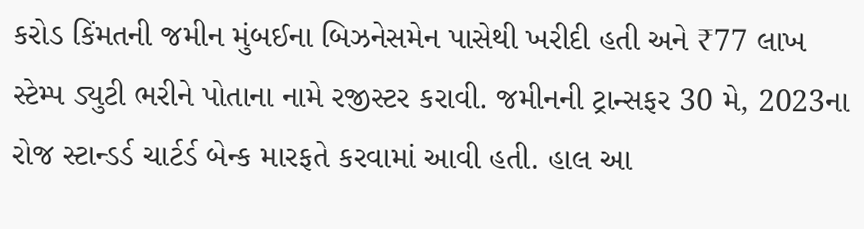કરોડ કિંમતની જમીન મુંબઈના બિઝનેસમેન પાસેથી ખરીદી હતી અને ₹77 લાખ સ્ટેમ્પ ડ્યુટી ભરીને પોતાના નામે રજીસ્ટર કરાવી. જમીનની ટ્રાન્સફર 30 મે, 2023ના રોજ સ્ટાન્ડર્ડ ચાર્ટર્ડ બેન્ક મારફતે કરવામાં આવી હતી. હાલ આ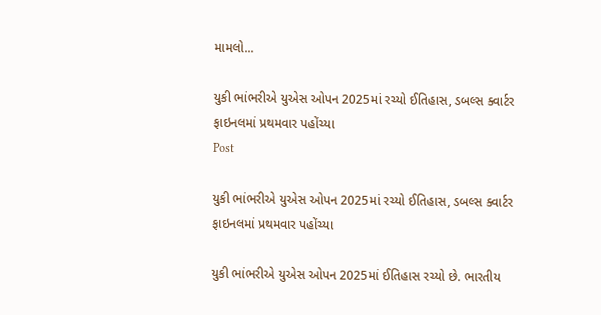મામલો...

યુકી ભાંભરીએ યુએસ ઓપન 2025માં રચ્યો ઈતિહાસ, ડબલ્સ ક્વાર્ટર ફાઇનલમાં પ્રથમવાર પહોંચ્યા
Post

યુકી ભાંભરીએ યુએસ ઓપન 2025માં રચ્યો ઈતિહાસ, ડબલ્સ ક્વાર્ટર ફાઇનલમાં પ્રથમવાર પહોંચ્યા

યુકી ભાંભરીએ યુએસ ઓપન 2025માં ઈતિહાસ રચ્યો છે. ભારતીય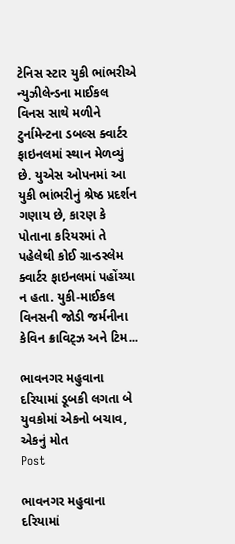ટેનિસ સ્ટાર યુકી ભાંભરીએ ન્યુઝીલેન્ડના માઈકલ વિનસ સાથે મળીને ટુર્નામેન્ટના ડબલ્સ ક્વાર્ટર ફાઇનલમાં સ્થાન મેળવ્યું છે. યુએસ ઓપનમાં આ યુકી ભાંભરીનું શ્રેષ્ઠ પ્રદર્શન ગણાય છે, કારણ કે પોતાના કરિયરમાં તે પહેલેથી કોઈ ગ્રાન્ડસ્લેમ ક્વાર્ટર ફાઇનલમાં પહોંચ્યા ન હતા. યુકી-માઈકલ વિનસની જોડી જર્મનીના કેવિન ક્રાવિટ્ઝ અને ટિમ...

ભાવનગર મહુવાના દરિયામાં ડૂબકી લગતા બે યુવકોમાં એકનો બચાવ, એકનું મોત
Post

ભાવનગર મહુવાના દરિયામાં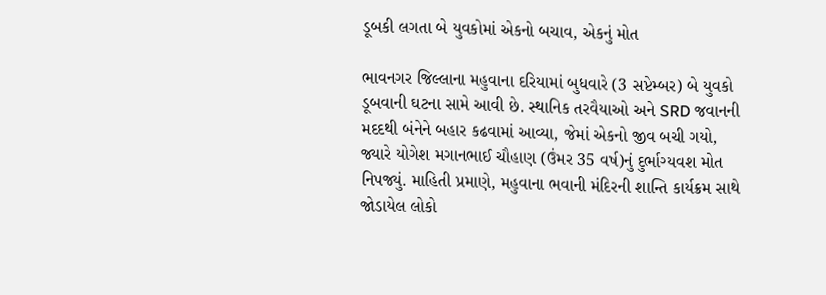ડૂબકી લગતા બે યુવકોમાં એકનો બચાવ, એકનું મોત

ભાવનગર જિલ્લાના મહુવાના દરિયામાં બુધવારે (3 સપ્ટેમ્બર) બે યુવકો ડૂબવાની ઘટના સામે આવી છે. સ્થાનિક તરવૈયાઓ અને SRD જવાનની મદદથી બંનેને બહાર કઢવામાં આવ્યા, જેમાં એકનો જીવ બચી ગયો, જ્યારે યોગેશ મગાનભાઈ ચૌહાણ (ઉંમર 35 વર્ષ)નું દુર્ભાગ્યવશ મોત નિપજ્યું. માહિતી પ્રમાણે, મહુવાના ભવાની મંદિરની શાન્તિ કાર્યક્રમ સાથે જોડાયેલ લોકો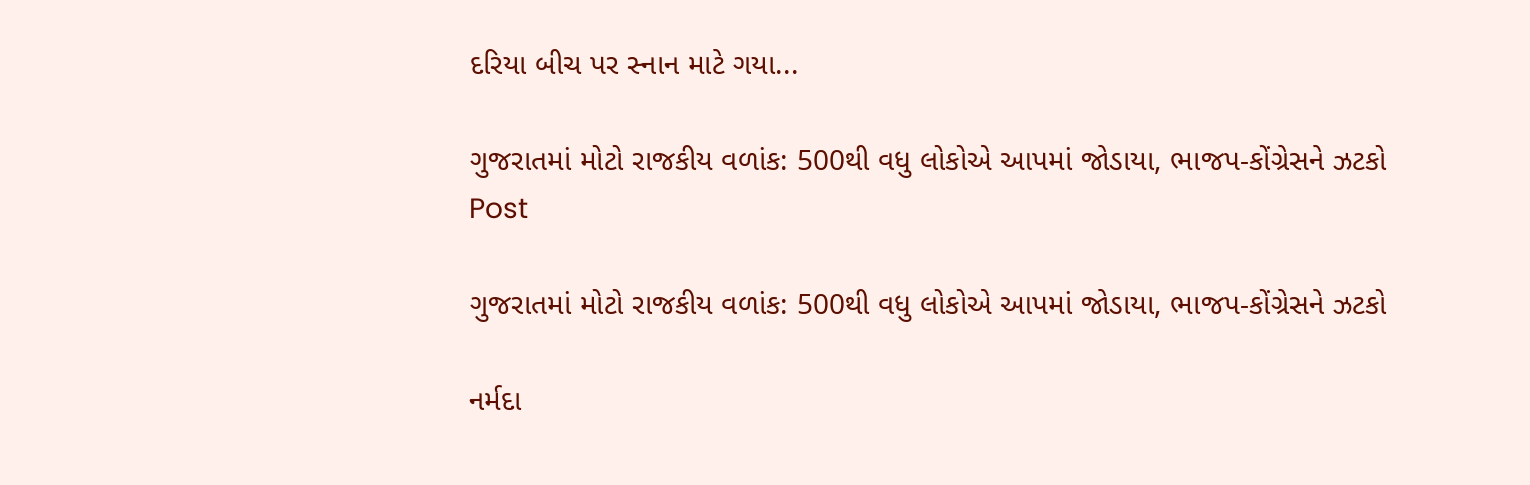દરિયા બીચ પર સ્નાન માટે ગયા...

ગુજરાતમાં મોટો રાજકીય વળાંક: 500થી વધુ લોકોએ આપમાં જોડાયા, ભાજપ-કોંગ્રેસને ઝટકો
Post

ગુજરાતમાં મોટો રાજકીય વળાંક: 500થી વધુ લોકોએ આપમાં જોડાયા, ભાજપ-કોંગ્રેસને ઝટકો

નર્મદા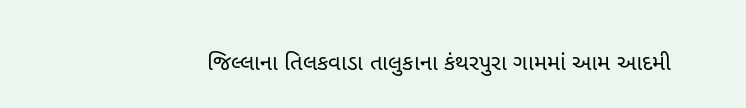જિલ્લાના તિલકવાડા તાલુકાના કંથરપુરા ગામમાં આમ આદમી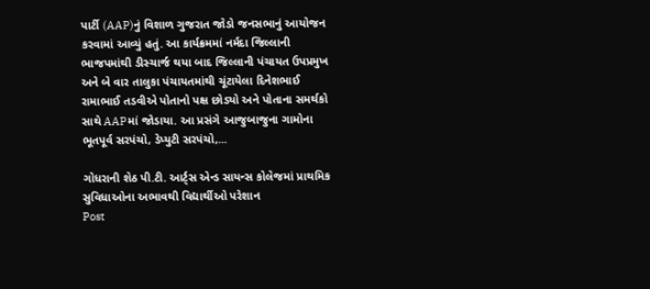પાર્ટી (AAP)નું વિશાળ ગુજરાત જોડો જનસભાનું આયોજન કરવામાં આવ્યું હતું. આ કાર્યક્રમમાં નર્મદા જિલ્લાની ભાજપમાંથી ડીસ્ચાર્જ થયા બાદ જિલ્લાની પંચાયત ઉપપ્રમુખ અને બે વાર તાલુકા પંચાયતમાંથી ચૂંટાયેલા દિનેશભાઈ રામાભાઈ તડવીએ પોતાનો પક્ષ છોડ્યો અને પોતાના સમર્થકો સાથે AAPમાં જોડાયા. આ પ્રસંગે આજુબાજુના ગામોના ભૂતપૂર્વ સરપંચો, ડેપ્યુટી સરપંચો,...

ગોધરાની શેઠ પી.ટી. આર્ટ્સ એન્ડ સાયન્સ કોલેજમાં પ્રાથમિક સુવિધાઓના અભાવથી વિદ્યાર્થીઓ પરેશાન
Post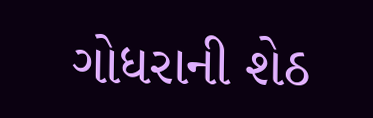ગોધરાની શેઠ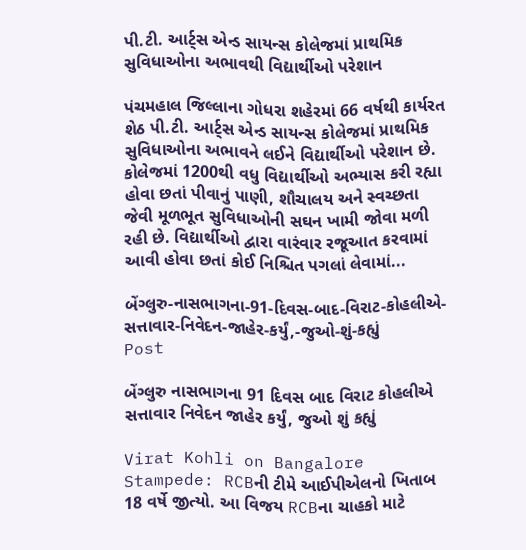પી.ટી. આર્ટ્સ એન્ડ સાયન્સ કોલેજમાં પ્રાથમિક સુવિધાઓના અભાવથી વિદ્યાર્થીઓ પરેશાન

પંચમહાલ જિલ્લાના ગોધરા શહેરમાં 66 વર્ષથી કાર્યરત શેઠ પી.ટી. આર્ટ્સ એન્ડ સાયન્સ કોલેજમાં પ્રાથમિક સુવિધાઓના અભાવને લઈને વિદ્યાર્થીઓ પરેશાન છે. કોલેજમાં 1200થી વધુ વિદ્યાર્થીઓ અભ્યાસ કરી રહ્યા હોવા છતાં પીવાનું પાણી, શૌચાલય અને સ્વચ્છતા જેવી મૂળભૂત સુવિધાઓની સઘન ખામી જોવા મળી રહી છે. વિદ્યાર્થીઓ દ્વારા વારંવાર રજૂઆત કરવામાં આવી હોવા છતાં કોઈ નિશ્ચિત પગલાં લેવામાં...

બેંગ્લુરુ-નાસભાગના-91-દિવસ-બાદ-વિરાટ-કોહલીએ-સત્તાવાર-નિવેદન-જાહેર-કર્યું,-જુઓ-શું-કહ્યું
Post

બેંગ્લુરુ નાસભાગના 91 દિવસ બાદ વિરાટ કોહલીએ સત્તાવાર નિવેદન જાહેર કર્યું, જુઓ શું કહ્યું

Virat Kohli on Bangalore Stampede: RCBની ટીમે આઈપીએલનો ખિતાબ 18 વર્ષે જીત્યો. આ વિજય RCBના ચાહકો માટે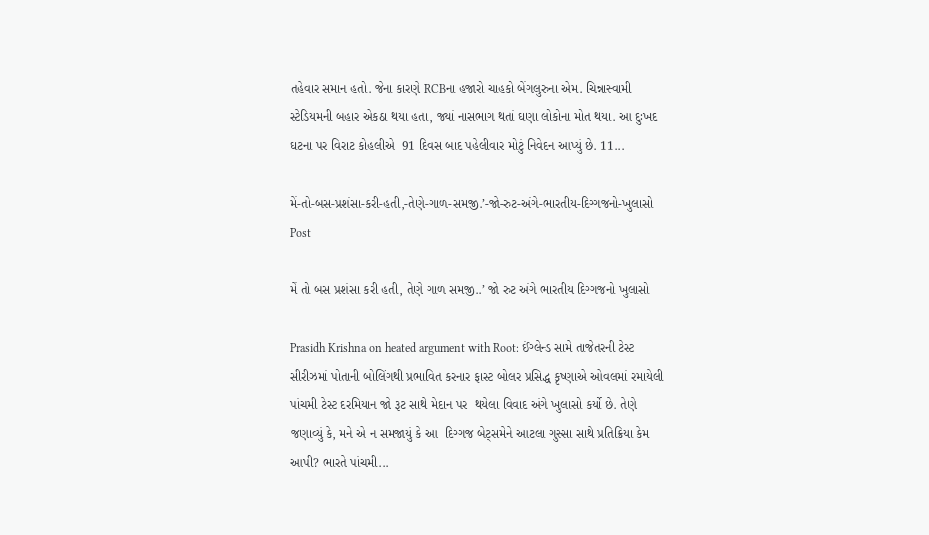તહેવાર સમાન હતો. જેના કારણે RCBના હજારો ચાહકો બેંગલુરુના એમ. ચિન્નાસ્વામી સ્ટેડિયમની બહાર એકઠા થયા હતા, જ્યાં નાસભાગ થતાં ઘણા લોકોના મોત થયા. આ દુઃખદ ઘટના પર વિરાટ કોહલીએ  91 દિવસ બાદ પહેલીવાર મોટું નિવેદન આપ્યું છે. 11...

મેં-તો-બસ-પ્રશંસા-કરી-હતી,-તેણે-ગાળ-સમજી.’-જો-રુટ-અંગે-ભારતીય-દિગ્ગજનો-ખુલાસો
Post

મેં તો બસ પ્રશંસા કરી હતી, તેણે ગાળ સમજી..’ જો રુટ અંગે ભારતીય દિગ્ગજનો ખુલાસો

Prasidh Krishna on heated argument with Root: ઈંગ્લેન્ડ સામે તાજેતરની ટેસ્ટ સીરીઝમાં પોતાની બોલિંગથી પ્રભાવિત કરનાર ફાસ્ટ બોલર પ્રસિદ્ધ કૃષ્ણાએ ઓવલમાં રમાયેલી પાંચમી ટેસ્ટ દરમિયાન જો રૂટ સાથે મેદાન પર  થયેલા વિવાદ અંગે ખુલાસો કર્યો છે. તેણે જણાવ્યું કે, મને એ ન સમજાયું કે આ  દિગ્ગજ બેટ્સમેને આટલા ગુસ્સા સાથે પ્રતિક્રિયા કેમ આપી? ભારતે પાંચમી...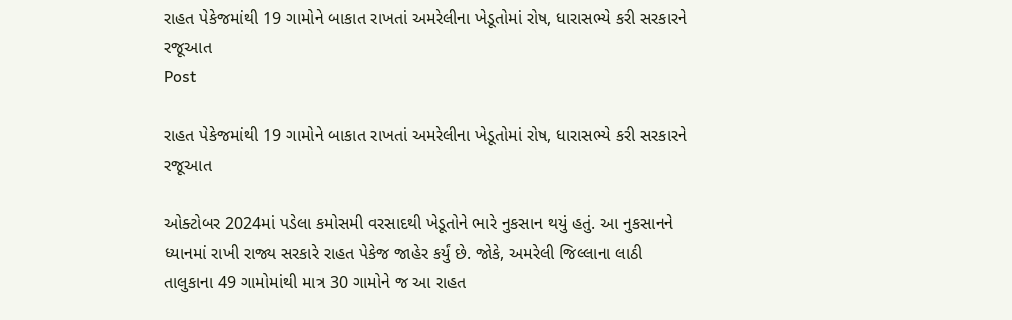રાહત પેકેજમાંથી 19 ગામોને બાકાત રાખતાં અમરેલીના ખેડૂતોમાં રોષ, ધારાસભ્યે કરી સરકારને રજૂઆત
Post

રાહત પેકેજમાંથી 19 ગામોને બાકાત રાખતાં અમરેલીના ખેડૂતોમાં રોષ, ધારાસભ્યે કરી સરકારને રજૂઆત

ઓક્ટોબર 2024માં પડેલા કમોસમી વરસાદથી ખેડૂતોને ભારે નુકસાન થયું હતું. આ નુકસાનને ધ્યાનમાં રાખી રાજ્ય સરકારે રાહત પેકેજ જાહેર કર્યું છે. જોકે, અમરેલી જિલ્લાના લાઠી તાલુકાના 49 ગામોમાંથી માત્ર 30 ગામોને જ આ રાહત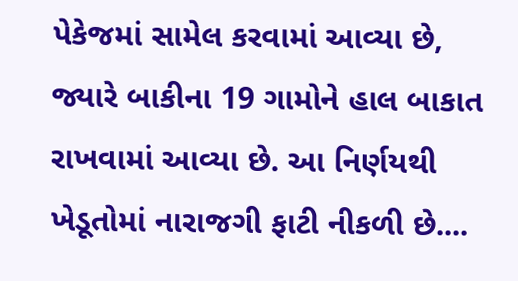પેકેજમાં સામેલ કરવામાં આવ્યા છે, જ્યારે બાકીના 19 ગામોને હાલ બાકાત રાખવામાં આવ્યા છે. આ નિર્ણયથી ખેડૂતોમાં નારાજગી ફાટી નીકળી છે....